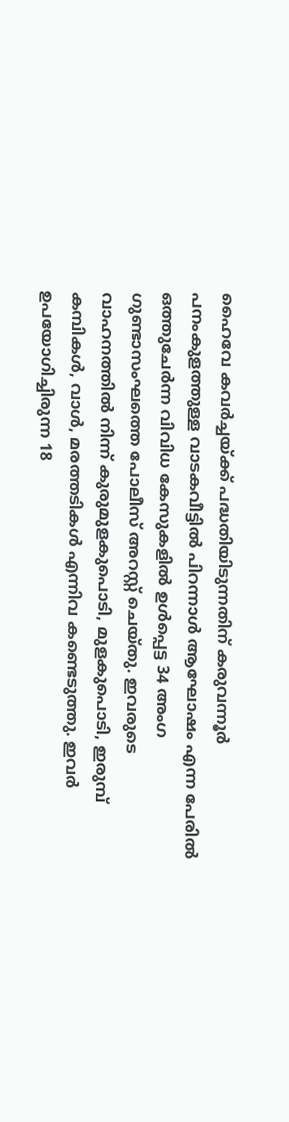ഹൈവേ കവർച്ചയ്ക്ക് പദ്ധതിയിടുന്നതിന് കരുവന്നൂർ പനംകുളത്തുള്ള വാടകവീട്ടിൽ പിറന്നാൾ ആഘോഷം എന്ന പേരിൽ ഒത്തുചേർന്ന വിവിധ കേസുകളിൽ ഉൾപ്പെട്ട 34 അംഗ ഗുണ്ടാസംഘത്തെ പോലീസ് അറസ്റ്റ് ചെയ്തു. ഇവരുടെ വാഹനത്തിൽ നിന്ന് കുരുമുളകുപൊടി, മുളകുപൊടി, ഇരുമ്പ് കമ്പികൾ, വാൾ, മരത്തടികൾ എന്നിവ കണ്ടെടുത്തു. ഇവർ ഉപയോഗിച്ചിരുന്ന 18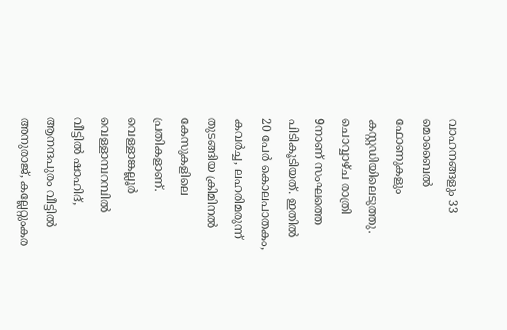വാഹനങ്ങളും 33 മൊബൈൽ ഫോണുകളും കസ്റ്റഡിയിലെടുത്തു. ചൊവ്വാഴ്ച രാത്രി 9നാണ് സംഘത്തെ പിടികൂടിയത്. ഇതിൽ 20 പേർ കൊലപാതകം, കവർച്ച, ലഹരിമരുന്ന് തുടങ്ങിയ ക്രിമിനൽ കേസുകളിലെ പ്രതികളാണ്. വെള്ളാങ്കല്ലൂർ വെള്ളാമ്പറമ്പിൽ വീട്ടിൽ ഷാഹിദ്, ആനന്ദപുരം വീട്ടിൽ അനുരാജ്, കല്ലേറ്റുംകര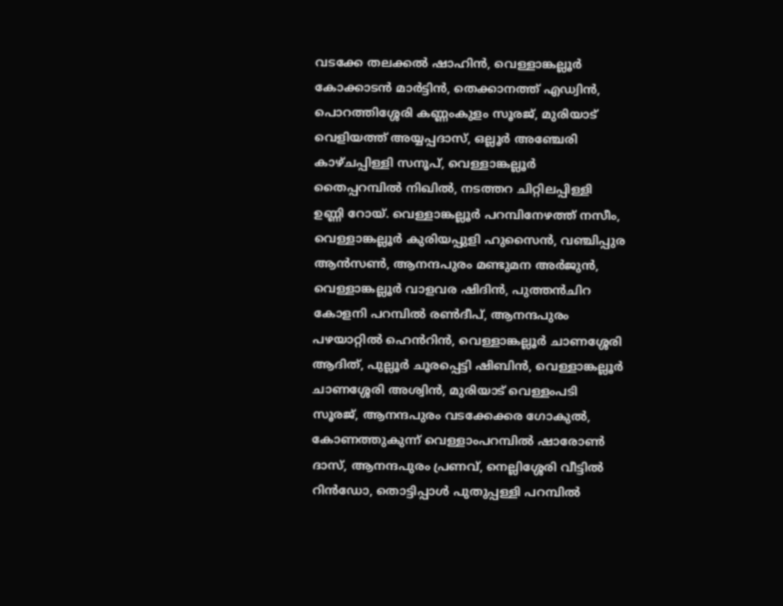വടക്കേ തലക്കൽ ഷാഹിൻ, വെള്ളാങ്കല്ലൂർ കോക്കാടൻ മാർട്ടിൻ, തെക്കാനത്ത് എഡ്വിൻ, പൊറത്തിശ്ശേരി കണ്ണംകുളം സൂരജ്, മുരിയാട് വെളിയത്ത് അയ്യപ്പദാസ്, ഒല്ലൂർ അഞ്ചേരി കാഴ്ചപ്പിള്ളി സനൂപ്, വെള്ളാങ്കല്ലൂർ തൈപ്പറമ്പിൽ നിഖിൽ, നടത്തറ ചിറ്റിലപ്പിള്ളി ഉണ്ണി റോയ്. വെള്ളാങ്കല്ലൂർ പറമ്പിനേഴത്ത് നസീം, വെള്ളാങ്കല്ലൂർ കുരിയപ്പുളി ഹുസൈൻ, വഞ്ചിപ്പുര ആൻസൺ, ആനന്ദപുരം മണ്ടുമന അർജുൻ, വെള്ളാങ്കല്ലൂർ വാളവര ഷിദിൻ, പുത്തൻചിറ കോളനി പറമ്പിൽ രൺദീപ്, ആനന്ദപുരം പഴയാറ്റിൽ ഹെൻറിൻ, വെള്ളാങ്കല്ലൂർ ചാണശ്ശേരി ആദിത്, പുല്ലൂർ ചൂരപ്പെട്ടി ഷിബിൻ, വെള്ളാങ്കല്ലൂർ ചാണശ്ശേരി അശ്വിൻ, മുരിയാട് വെള്ളംപടി സൂരജ്, ആനന്ദപുരം വടക്കേക്കര ഗോകുൽ, കോണത്തുകുന്ന് വെള്ളാംപറമ്പിൽ ഷാരോൺ ദാസ്, ആനന്ദപുരം പ്രണവ്, നെല്ലിശ്ശേരി വീട്ടിൽ റിൻഡോ, തൊട്ടിപ്പാൾ പുതുപ്പള്ളി പറമ്പിൽ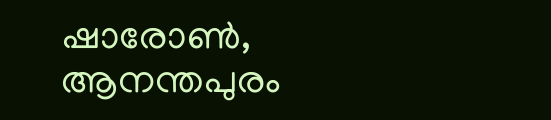ഷാരോൺ, ആനന്തപുരം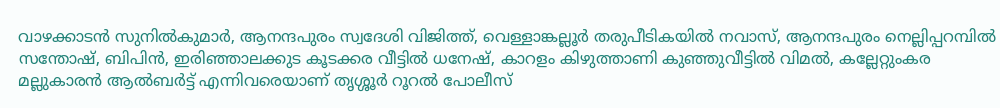വാഴക്കാടൻ സുനിൽകുമാർ, ആനന്ദപുരം സ്വദേശി വിജിത്ത്, വെള്ളാങ്കല്ലൂർ തരുപീടികയിൽ നവാസ്, ആനന്ദപുരം നെല്ലിപ്പറമ്പിൽ സന്തോഷ്, ബിപിൻ, ഇരിഞ്ഞാലക്കുട കൂടക്കര വീട്ടിൽ ധനേഷ്, കാറളം കിഴുത്താണി കുഞ്ഞുവീട്ടിൽ വിമൽ, കല്ലേറ്റുംകര മല്ലുകാരൻ ആൽബർട്ട് എന്നിവരെയാണ് തൃശ്ശൂർ റൂറൽ പോലീസ്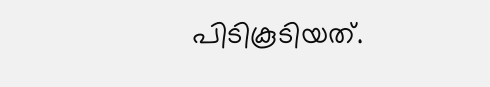പിടികൂടിയത്.